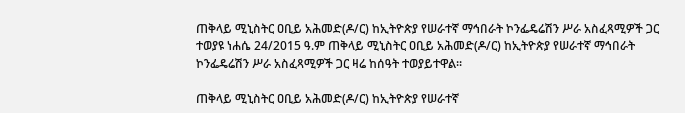ጠቅላይ ሚኒስትር ዐቢይ አሕመድ(ዶ/ር) ከኢትዮጵያ የሠራተኛ ማኅበራት ኮንፌዴሬሽን ሥራ አስፈጻሚዎች ጋር ተወያዩ ነሐሴ 24/2015 ዓ.ም ጠቅላይ ሚኒስትር ዐቢይ አሕመድ(ዶ/ር) ከኢትዮጵያ የሠራተኛ ማኅበራት ኮንፌዴሬሽን ሥራ አስፈጻሚዎች ጋር ዛሬ ከሰዓት ተወያይተዋል፡፡

ጠቅላይ ሚኒስትር ዐቢይ አሕመድ(ዶ/ር) ከኢትዮጵያ የሠራተኛ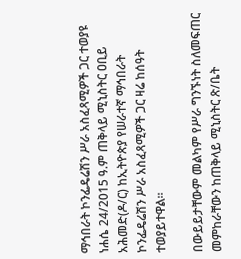ማኅበራት ኮንፌዴሬሽን ሥራ አስፈጻሚዎች ጋር ተወያዩ ነሐሴ 24/2015 ዓ.ም ጠቅላይ ሚኒስትር ዐቢይ አሕመድ(ዶ/ር) ከኢትዮጵያ የሠራተኛ ማኅበራት ኮንፌዴሬሽን ሥራ አስፈጻሚዎች ጋር ዛሬ ከሰዓት ተወያይተዋል፡፡

በውይይታቸውም መልካም የሥራ ግንኙነት ስለመፍጠር መምከራቸውን ከጠቅላይ ሚኒስትር ጽ/ቤት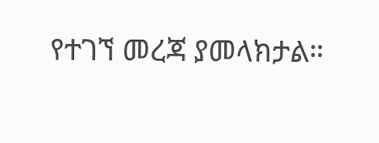የተገኘ መረጃ ያመላክታል።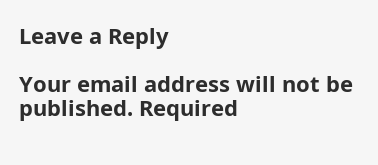Leave a Reply

Your email address will not be published. Required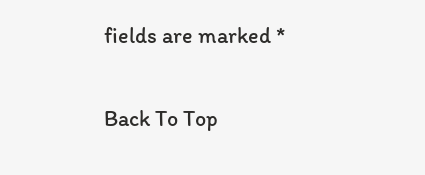fields are marked *

Back To Top